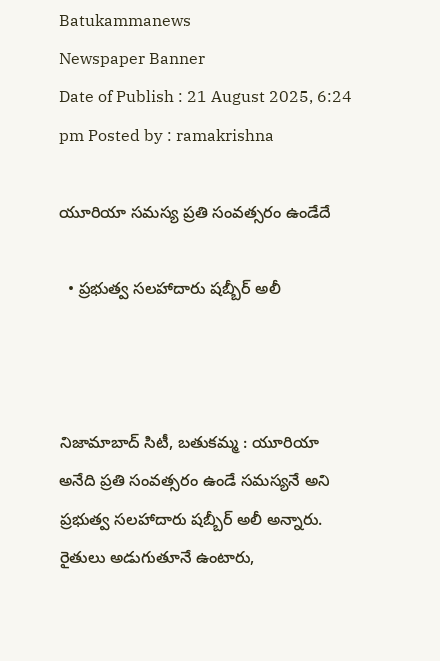Batukammanews
Newspaper Banner
Date of Publish : 21 August 2025, 6:24 pm Posted by : ramakrishna

యూరియా సమస్య ప్రతి సంవత్సరం ఉండేదే

  • ప్రభుత్వ సలహాదారు షబ్బీర్ అలీ



నిజామాబాద్ సిటీ, బతుకమ్మ : యూరియా అనేది ప్రతి సంవత్సరం ఉండే సమస్యనే అని ప్రభుత్వ సలహాదారు షబ్బీర్ అలీ అన్నారు. రైతులు అడుగుతూనే ఉంటారు,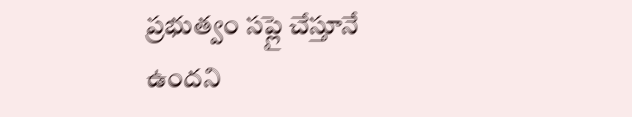ప్రభుత్వం సప్లై చేస్తూనే ఉందని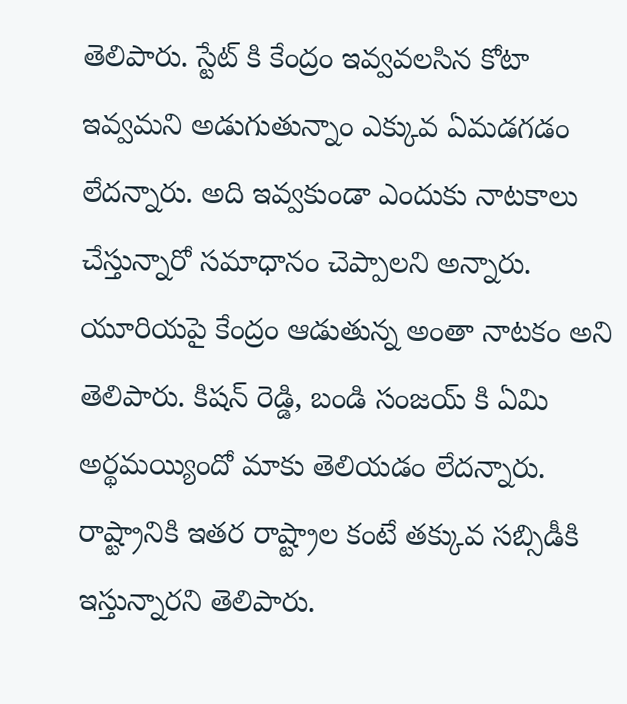తెలిపారు. స్టేట్ కి కేంద్రం ఇవ్వవలసిన కోటా ఇవ్వమని అడుగుతున్నాం ఎక్కువ ఏమడగడం లేదన్నారు. అది ఇవ్వకుండా ఎందుకు నాటకాలు చేస్తున్నారో సమాధానం చెప్పాలని అన్నారు. యూరియపై కేంద్రం ఆడుతున్న అంతా నాటకం అని తెలిపారు. కిషన్ రెడ్డి, బండి సంజయ్ కి ఏమి అర్థమయ్యిందో మాకు తెలియడం లేదన్నారు. రాష్ట్రానికి ఇతర రాష్ట్రాల కంటే తక్కువ సబ్సిడీకి ఇస్తున్నారని తెలిపారు.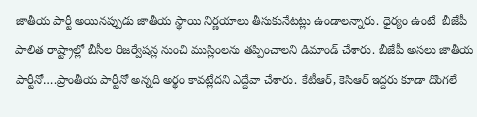జాతీయ పార్టీ అయినప్పుడు జాతీయ స్థాయి నిర్ణయాలు తీసుకునేటట్లు ఉండాలన్నారు. ధైర్యం ఉంటే  బీజేపీ పాలిత రాష్ట్రాల్లో బీసీల రిజర్వేషన్ల నుంచి ముస్లింలను తప్పించాలని డిమాండ్ చేశారు. బీజేపీ అసలు జాతీయ పార్టీనో….ప్రాంతీయ పార్టీనో అన్నది అర్థం కావట్లేదని ఎద్దేవా చేశారు. కేటీఆర్, కెసిఆర్ ఇద్దరు కూడా దొంగలే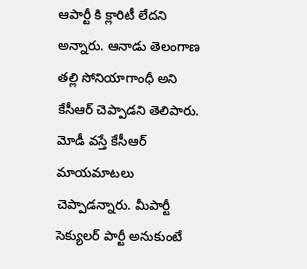ఆపార్టీ కి క్లారిటీ లేదని అన్నారు. ఆనాడు తెలంగాణ తల్లి సోనియాగాంధీ అని కేసీఆర్ చెప్పాడని తెలిపారు. మోడీ వస్తే కేసీఆర్ మాయమాటలు చెప్పాడన్నారు. మీపార్టీ సెక్యులర్ పార్టీ అనుకుంటే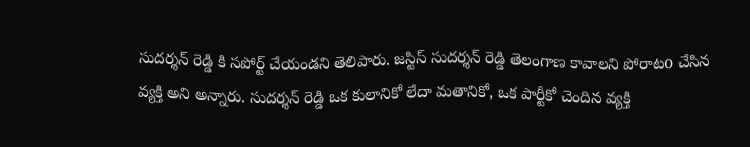సుదర్శన్ రెడ్డి కి సపోర్ట్ చేయండని తెలిపారు. జస్టిస్ సుదర్శన్ రెడ్డి తెలంగాణ కావాలని పోరాటo చేసిన వ్యక్తి అని అన్నారు. సుదర్శన్ రెడ్డి ఒక కులానికో లేదా మతానికో, ఒక పార్టీకో చెందిన వ్యక్తి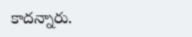కాదన్నారు.